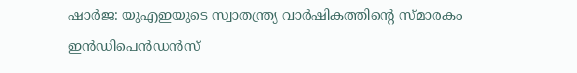ഷാര്‍ജ: യുഎഇയുടെ സ്വാതന്ത്ര്യ വാര്‍ഷികത്തിന്റെ സ്മാരകം ഇന്‍ഡിപെന്‍ഡന്‍സ്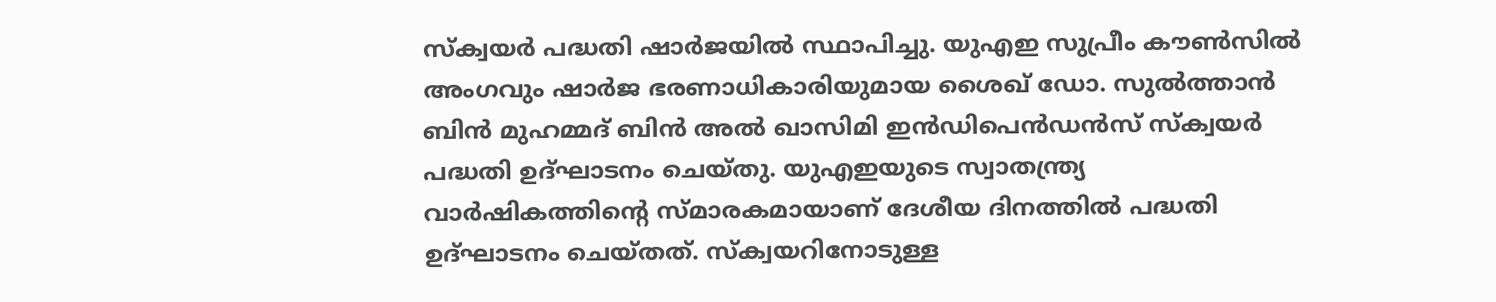സ്‌ക്വയര്‍ പദ്ധതി ഷാര്‍ജയില്‍ സ്ഥാപിച്ചു. യുഎഇ സുപ്രീം കൗണ്‍സില്‍ അംഗവും ഷാര്‍ജ ഭരണാധികാരിയുമായ ശൈഖ് ഡോ. സുല്‍ത്താന്‍ ബിന്‍ മുഹമ്മദ് ബിന്‍ അല്‍ ഖാസിമി ഇന്‍ഡിപെന്‍ഡന്‍സ് സ്‌ക്വയര്‍ പദ്ധതി ഉദ്ഘാടനം ചെയ്തു. യുഎഇയുടെ സ്വാതന്ത്ര്യ വാര്‍ഷികത്തിന്റെ സ്മാരകമായാണ് ദേശീയ ദിനത്തില്‍ പദ്ധതി ഉദ്ഘാടനം ചെയ്തത്. സ്‌ക്വയറിനോടുള്ള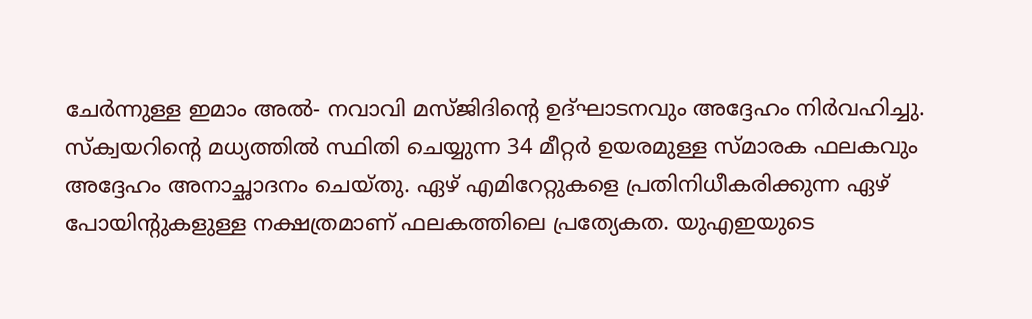ചേര്‍ന്നുള്ള ഇമാം അല്‍- നവാവി മസ്ജിദിന്റെ ഉദ്ഘാടനവും അദ്ദേഹം നിര്‍വഹിച്ചു. സ്‌ക്വയറിന്റെ മധ്യത്തില്‍ സ്ഥിതി ചെയ്യുന്ന 34 മീറ്റര്‍ ഉയരമുള്ള സ്മാരക ഫലകവും അദ്ദേഹം അനാച്ഛാദനം ചെയ്തു. ഏഴ് എമിറേറ്റുകളെ പ്രതിനിധീകരിക്കുന്ന ഏഴ് പോയിന്റുകളുള്ള നക്ഷത്രമാണ് ഫലകത്തിലെ പ്രത്യേകത. യുഎഇയുടെ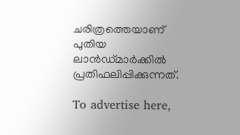ചരിത്രത്തെയാണ് പുതിയ ലാന്‍ഡ്മാര്‍ക്കില്‍ പ്രതിഫലിപ്പിക്കുന്നത്.

To advertise here,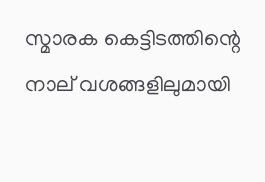സ്മാരക കെട്ടിടത്തിന്റെ നാല് വശങ്ങളിലുമായി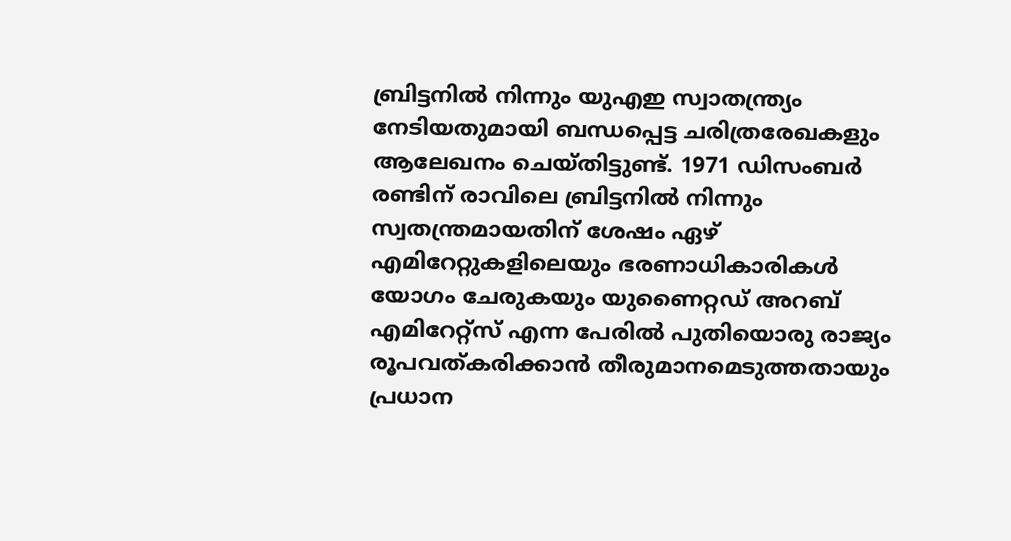ബ്രിട്ടനില്‍ നിന്നും യുഎഇ സ്വാതന്ത്ര്യം നേടിയതുമായി ബന്ധപ്പെട്ട ചരിത്രരേഖകളും ആലേഖനം ചെയ്തിട്ടുണ്ട്. 1971 ഡിസംബര്‍ രണ്ടിന് രാവിലെ ബ്രിട്ടനില്‍ നിന്നും സ്വതന്ത്രമായതിന് ശേഷം ഏഴ് എമിറേറ്റുകളിലെയും ഭരണാധികാരികള്‍ യോഗം ചേരുകയും യുണൈറ്റഡ് അറബ് എമിറേറ്റ്‌സ് എന്ന പേരില്‍ പുതിയൊരു രാജ്യം രൂപവത്കരിക്കാന്‍ തീരുമാനമെടുത്തതായും പ്രധാന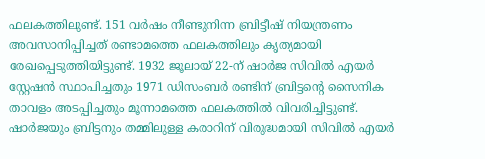ഫലകത്തിലുണ്ട്. 151 വര്‍ഷം നീണ്ടുനിന്ന ബ്രിട്ടീഷ് നിയന്ത്രണം അവസാനിപ്പിച്ചത് രണ്ടാമത്തെ ഫലകത്തിലും കൃത്യമായി രേഖപ്പെടുത്തിയിട്ടുണ്ട്. 1932 ജൂലായ് 22-ന് ഷാര്‍ജ സിവില്‍ എയര്‍ സ്റ്റേഷന്‍ സ്ഥാപിച്ചതും 1971 ഡിസംബര്‍ രണ്ടിന് ബ്രിട്ടന്റെ സൈനിക താവളം അടപ്പിച്ചതും മൂന്നാമത്തെ ഫലകത്തില്‍ വിവരിച്ചിട്ടുണ്ട്. ഷാര്‍ജയും ബ്രിട്ടനും തമ്മിലുള്ള കരാറിന് വിരുദ്ധമായി സിവില്‍ എയര്‍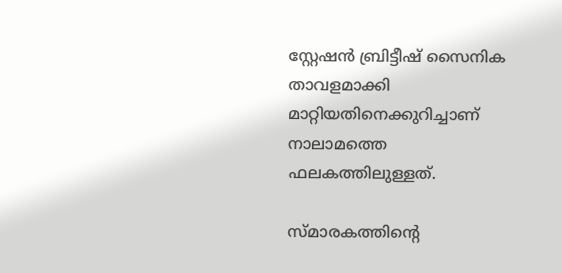സ്റ്റേഷന്‍ ബ്രിട്ടീഷ് സൈനിക താവളമാക്കി മാറ്റിയതിനെക്കുറിച്ചാണ് നാലാമത്തെ ഫലകത്തിലുള്ളത്.

സ്മാരകത്തിന്റെ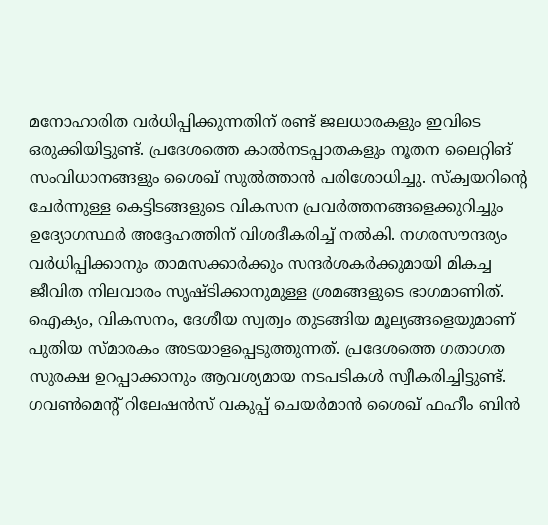മനോഹാരിത വര്‍ധിപ്പിക്കുന്നതിന് രണ്ട് ജലധാരകളും ഇവിടെ ഒരുക്കിയിട്ടുണ്ട്. പ്രദേശത്തെ കാല്‍നടപ്പാതകളും നൂതന ലൈറ്റിങ് സംവിധാനങ്ങളും ശൈഖ് സുല്‍ത്താന്‍ പരിശോധിച്ചു. സ്‌ക്വയറിന്റെ ചേര്‍ന്നുള്ള കെട്ടിടങ്ങളുടെ വികസന പ്രവര്‍ത്തനങ്ങളെക്കുറിച്ചും ഉദ്യോഗസ്ഥര്‍ അദ്ദേഹത്തിന് വിശദീകരിച്ച് നല്‍കി. നഗരസൗന്ദര്യം വര്‍ധിപ്പിക്കാനും താമസക്കാര്‍ക്കും സന്ദര്‍ശകര്‍ക്കുമായി മികച്ച ജീവിത നിലവാരം സൃഷ്ടിക്കാനുമുള്ള ശ്രമങ്ങളുടെ ഭാഗമാണിത്. ഐക്യം, വികസനം, ദേശീയ സ്വത്വം തുടങ്ങിയ മൂല്യങ്ങളെയുമാണ് പുതിയ സ്മാരകം അടയാളപ്പെടുത്തുന്നത്. പ്രദേശത്തെ ഗതാഗത സുരക്ഷ ഉറപ്പാക്കാനും ആവശ്യമായ നടപടികള്‍ സ്വീകരിച്ചിട്ടുണ്ട്. ഗവണ്‍മെന്റ് റിലേഷന്‍സ് വകുപ്പ് ചെയര്‍മാന്‍ ശൈഖ് ഫഹീം ബിന്‍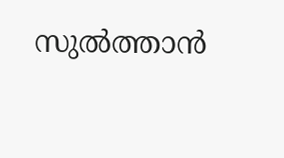സുല്‍ത്താന്‍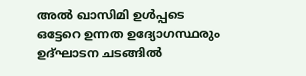അല്‍ ഖാസിമി ഉള്‍പ്പടെ ഒട്ടേറെ ഉന്നത ഉദ്യോഗസ്ഥരും ഉദ്ഘാടന ചടങ്ങില്‍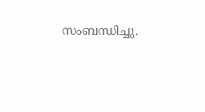സംബന്ധിച്ചു.